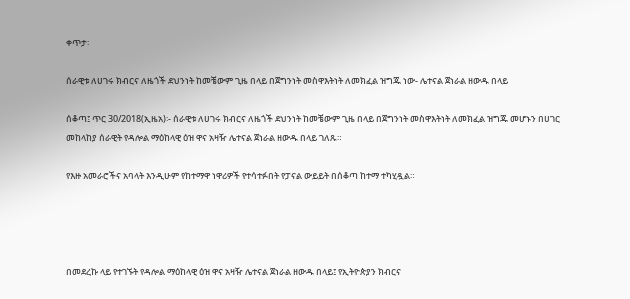ቀጥታ፡

ሰራዊቱ ለሀገሩ ክብርና ለዜጎች ደህንነት ከመቼውም ጊዜ በላይ በጀግንነት መስዋእትነት ለመክፈል ዝግጁ ነው- ሌተናል ጀነራል ዘውዱ በላይ

ሰቆጣ፤ ጥር 30/2018(ኢዜአ)፡- ሰራዊቱ ለሀገሩ ክብርና ለዜጎች ደህንነት ከመቼውም ጊዜ በላይ በጀግንነት መስዋእትነት ለመክፈል ዝግጁ መሆኑን በሀገር መከላከያ ሰራዊት የዳሎል ማዕከላዊ ዕዝ ዋና አዛዥ ሌተናል ጀነራል ዘውዱ በላይ ገለጹ።

የእዙ አመራሮችና አባላት እንዲሁም የከተማዋ ነዋሪዎች የተሳተፉበት የፓናል ውይይት በሰቆጣ ከተማ ተካሂዷል።




በመደረኩ ላይ የተገኙት የዳሎል ማዕከላዊ ዕዝ ዋና አዛዥ ሌተናል ጀነራል ዘውዱ በላይ፤ የኢትዮጵያን ክብርና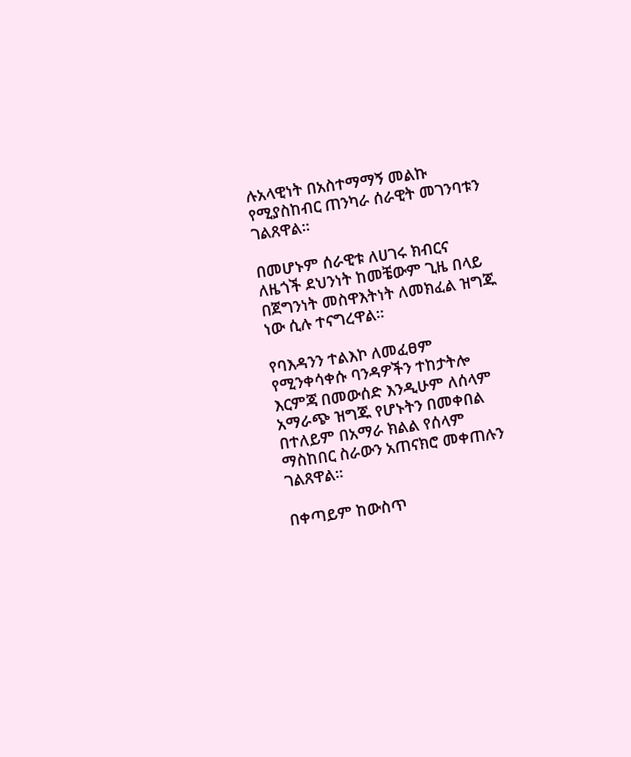ሉአላዊነት በአስተማማኝ መልኩ የሚያስከብር ጠንካራ ሰራዊት መገንባቱን ገልጸዋል።

በመሆኑም ሰራዊቱ ለሀገሩ ክብርና ለዜጎች ደህንነት ከመቼውም ጊዜ በላይ በጀግንነት መስዋእትነት ለመክፈል ዝግጁ ነው ሲሉ ተናግረዋል።

የባእዳንን ተልእኮ ለመፈፀም የሚንቀሳቀሱ ባንዳዎችን ተከታትሎ እርምጃ በመውሰድ እንዲሁም ለሰላም አማራጭ ዝግጁ የሆኑትን በመቀበል በተለይም በአማራ ክልል የሰላም ማስከበር ስራውን አጠናክሮ መቀጠሉን ገልጸዋል።

በቀጣይም ከውስጥ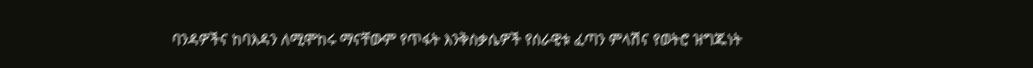ባንዳዎችና ከባእዳን ለሚሞከሩ ማናቸውም የጥፋት እንቅስቃሴዎች የሰራዊቱ ፈጣን ምላሽና የወትሮ ዝግጁነት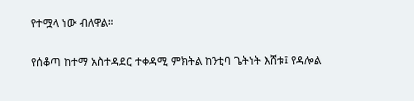የተሟላ ነው ብለዋል።

የሰቆጣ ከተማ አስተዳደር ተቀዳሚ ምክትል ከንቲባ ጌትነት እሸቱ፤ የዳሎል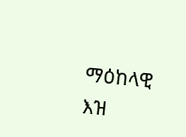ማዕከላዊ እዝ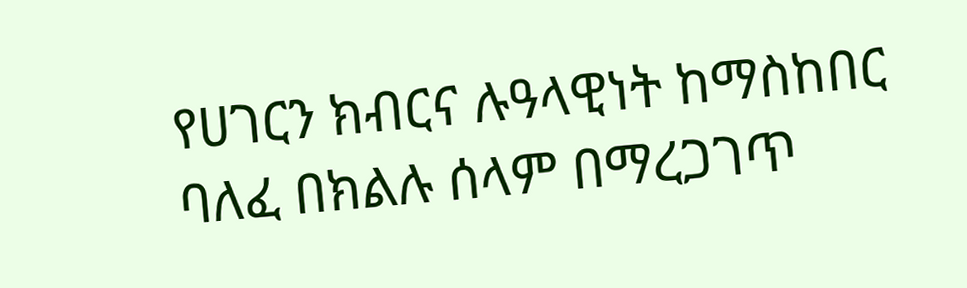የሀገርን ክብርና ሉዓላዊነት ከማስከበር ባለፈ በክልሉ ሰላም በማረጋገጥ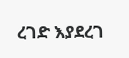ረገድ እያደረገ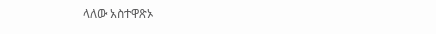ላለው አስተዋጽኦ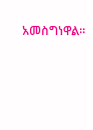አመስግነዋል።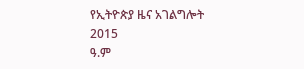የኢትዮጵያ ዜና አገልግሎት
2015
ዓ.ም